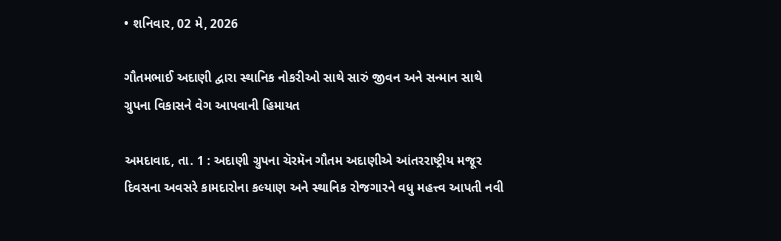• શનિવાર, 02 મે, 2026

ગૌતમભાઈ અદાણી દ્વારા સ્થાનિક નોકરીઓ સાથે સારું જીવન અને સન્માન સાથે ગ્રુપના વિકાસને વેગ આપવાની હિમાયત

અમદાવાદ, તા. 1 : અદાણી ગ્રુપના ચૅરમૅન ગૌતમ અદાણીએ આંતરરાષ્ટ્રીય મજૂર દિવસના અવસરે કામદારોના કલ્યાણ અને સ્થાનિક રોજગારને વધુ મહત્ત્વ આપતી નવી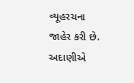વ્યૂહરચના જાહેર કરી છે. અદાણીએ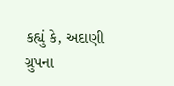કહ્યું કે, અદાણી ગ્રુપના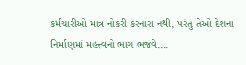કર્મચારીઓ માત્ર નોકરી કરનારા નથી, પરંતુ તેઓ દેશના નિર્માણમાં મહત્ત્વનો ભાગ ભજવે....